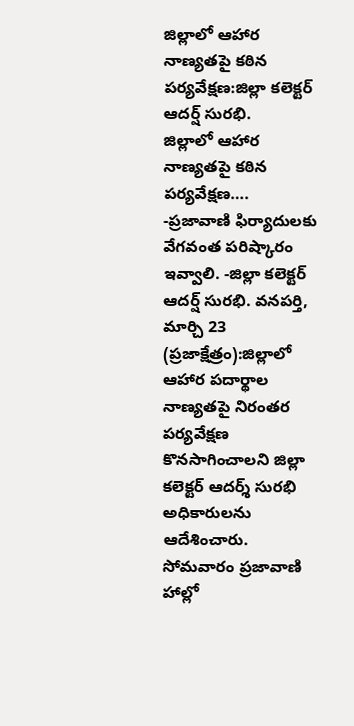జిల్లాలో ఆహార నాణ్యతపై కఠిన పర్యవేక్షణ:జిల్లా కలెక్టర్ ఆదర్ష్ సురభి.
జిల్లాలో ఆహార నాణ్యతపై కఠిన పర్యవేక్షణ…. -ప్రజావాణి ఫిర్యాదులకు వేగవంత పరిష్కారం ఇవ్వాలి. -జిల్లా కలెక్టర్ ఆదర్ష్ సురభి. వనపర్తి, మార్చి 23 (ప్రజాక్షేత్రం):జిల్లాలో ఆహార పదార్థాల నాణ్యతపై నిరంతర పర్యవేక్షణ కొనసాగించాలని జిల్లా కలెక్టర్ ఆదర్శ్ సురభి అధికారులను ఆదేశించారు. సోమవారం ప్రజావాణి హాల్లో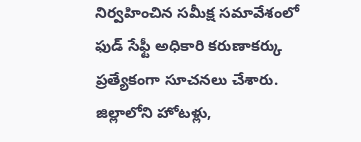నిర్వహించిన సమీక్ష సమావేశంలో ఫుడ్ సేఫ్టీ అధికారి కరుణాకర్కు ప్రత్యేకంగా సూచనలు చేశారు. జిల్లాలోని హోటళ్లు,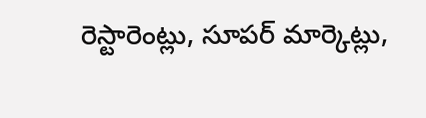రెస్టారెంట్లు, సూపర్ మార్కెట్లు,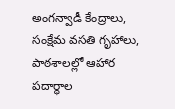అంగన్వాడీ కేంద్రాలు, సంక్షేమ వసతి గృహాలు, పాఠశాలల్లో ఆహార పదార్థాల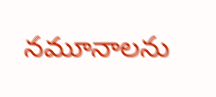నమూనాలను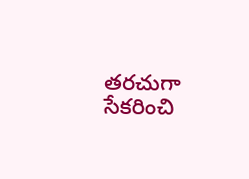తరచుగా సేకరించి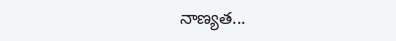నాణ్యత...